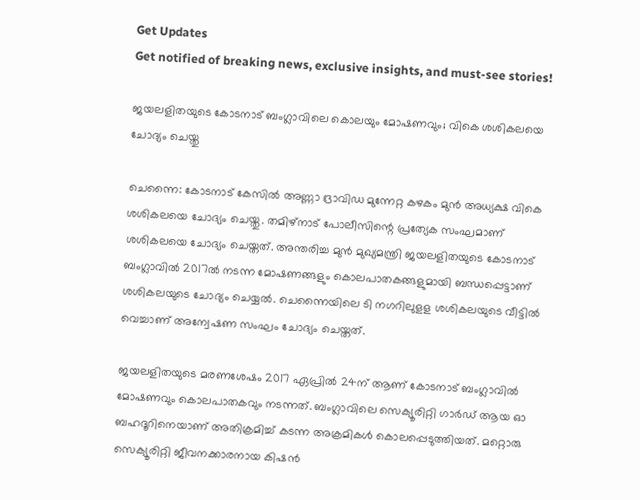Get Updates
Get notified of breaking news, exclusive insights, and must-see stories!

ജയലളിതയുടെ കോടനാട് ബംഗ്ലാവിലെ കൊലയും മോഷണവും; വികെ ശശികലയെ ചോദ്യം ചെയ്തു

ചെന്നൈ: കോടനാട് കേസില്‍ അണ്ണാ ദ്രാവിഡ മുന്നേറ്റ കഴകം മുന്‍ അധ്യക്ഷ വികെ ശശികലയെ ചോദ്യം ചെയ്തു. തമിഴ്‌നാട് പോലീസിന്റെ പ്രത്യേക സംഘമാണ് ശശികലയെ ചോദ്യം ചെയ്തത്. അന്തരിച്ച മുന്‍ മുഖ്യമന്ത്രി ജയലളിതയുടെ കോടനാട് ബംഗ്ലാവില്‍ 2017ല്‍ നടന്ന മോഷണങ്ങളും കൊലപാതകങ്ങളുമായി ബന്ധപ്പെട്ടാണ് ശശികലയുടെ ചോദ്യം ചെയ്യല്‍. ചെന്നൈയിലെ ടി നഗറിലുളള ശശികലയുടെ വീട്ടില്‍ വെച്ചാണ് അന്വേഷണ സംഘം ചോദ്യം ചെയ്തത്.

ജയലളിതയുടെ മരണശേഷം 2017 ഏപ്രില്‍ 24ന് ആണ് കോടനാട് ബംഗ്ലാവില്‍ മോഷണവും കൊലപാതകവും നടന്നത്. ബംഗ്ലാവിലെ സെക്യൂരിറ്റി ഗാര്‍ഡ് ആയ ഓ ബഹദൂറിനെയാണ് അതിക്രമിച്ച് കടന്ന അക്രമികള്‍ കൊലപ്പെടുത്തിയത്. മറ്റൊരു സെക്യൂരിറ്റി ജീവനക്കാരനായ കിഷന്‍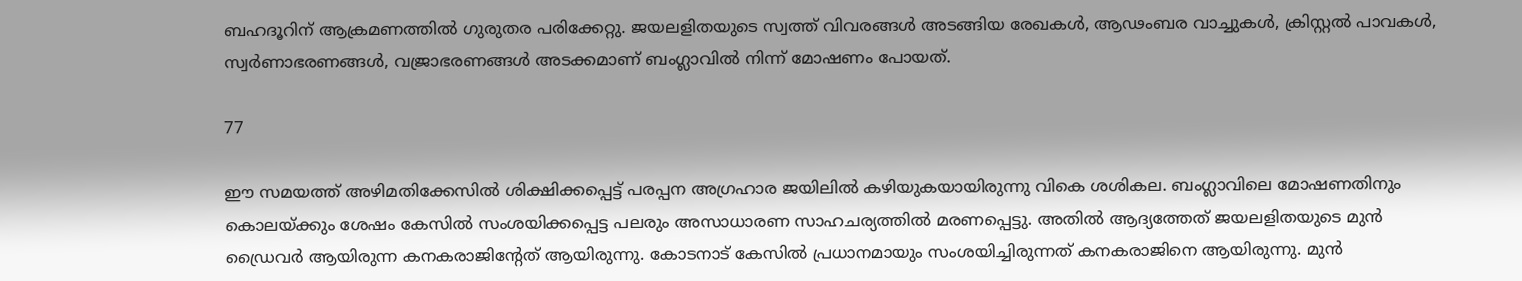ബഹദൂറിന് ആക്രമണത്തില്‍ ഗുരുതര പരിക്കേറ്റു. ജയലളിതയുടെ സ്വത്ത് വിവരങ്ങള്‍ അടങ്ങിയ രേഖകള്‍, ആഢംബര വാച്ചുകള്‍, ക്രിസ്റ്റല്‍ പാവകള്‍, സ്വര്‍ണാഭരണങ്ങള്‍, വജ്രാഭരണങ്ങള്‍ അടക്കമാണ് ബംഗ്ലാവില്‍ നിന്ന് മോഷണം പോയത്.

77

ഈ സമയത്ത് അഴിമതിക്കേസില്‍ ശിക്ഷിക്കപ്പെട്ട് പരപ്പന അഗ്രഹാര ജയിലില്‍ കഴിയുകയായിരുന്നു വികെ ശശികല. ബംഗ്ലാവിലെ മോഷണതിനും കൊലയ്ക്കും ശേഷം കേസില്‍ സംശയിക്കപ്പെട്ട പലരും അസാധാരണ സാഹചര്യത്തില്‍ മരണപ്പെട്ടു. അതില്‍ ആദ്യത്തേത് ജയലളിതയുടെ മുന്‍ ഡ്രൈവര്‍ ആയിരുന്ന കനകരാജിന്റേത് ആയിരുന്നു. കോടനാട് കേസില്‍ പ്രധാനമായും സംശയിച്ചിരുന്നത് കനകരാജിനെ ആയിരുന്നു. മുന്‍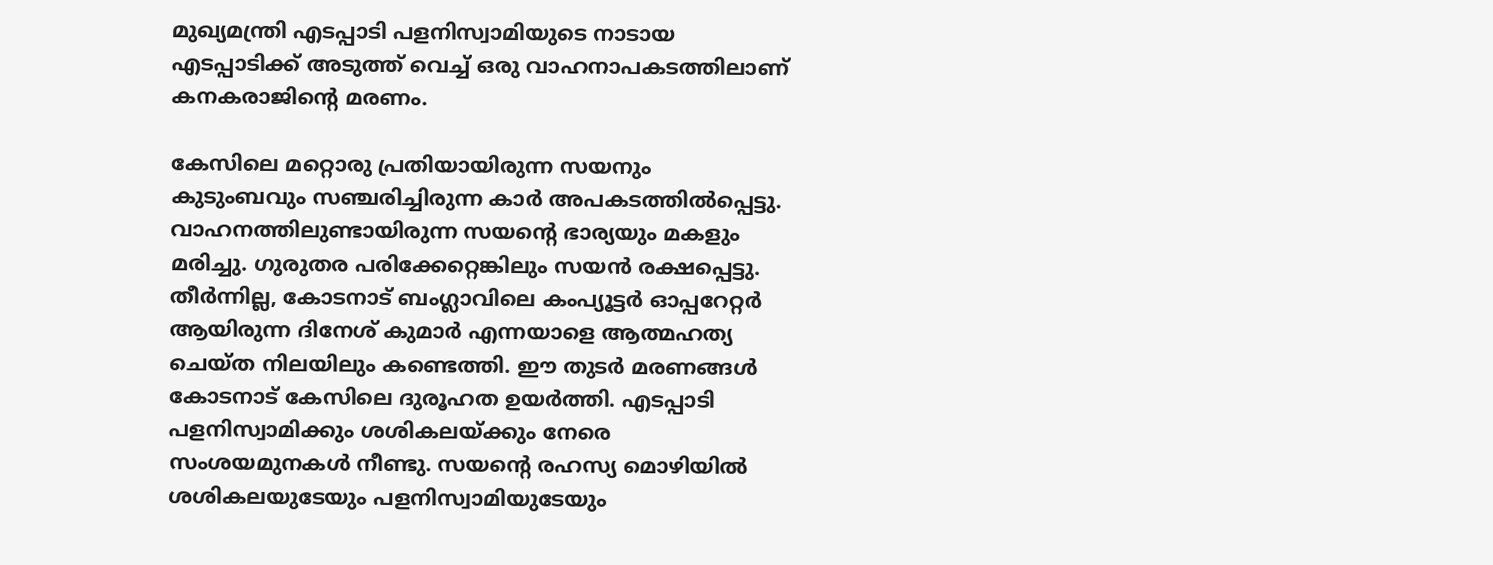മുഖ്യമന്ത്രി എടപ്പാടി പളനിസ്വാമിയുടെ നാടായ എടപ്പാടിക്ക് അടുത്ത് വെച്ച് ഒരു വാഹനാപകടത്തിലാണ് കനകരാജിന്റെ മരണം.

കേസിലെ മറ്റൊരു പ്രതിയായിരുന്ന സയനും കുടുംബവും സഞ്ചരിച്ചിരുന്ന കാര്‍ അപകടത്തില്‍പ്പെട്ടു. വാഹനത്തിലുണ്ടായിരുന്ന സയന്റെ ഭാര്യയും മകളും മരിച്ചു. ഗുരുതര പരിക്കേറ്റെങ്കിലും സയന്‍ രക്ഷപ്പെട്ടു. തീര്‍ന്നില്ല, കോടനാട് ബംഗ്ലാവിലെ കംപ്യൂട്ടര്‍ ഓപ്പറേറ്റര്‍ ആയിരുന്ന ദിനേശ് കുമാര്‍ എന്നയാളെ ആത്മഹത്യ ചെയ്ത നിലയിലും കണ്ടെത്തി. ഈ തുടര്‍ മരണങ്ങള്‍ കോടനാട് കേസിലെ ദുരൂഹത ഉയര്‍ത്തി. എടപ്പാടി പളനിസ്വാമിക്കും ശശികലയ്ക്കും നേരെ സംശയമുനകള്‍ നീണ്ടു. സയന്റെ രഹസ്യ മൊഴിയില്‍ ശശികലയുടേയും പളനിസ്വാമിയുടേയും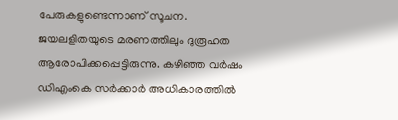പേരുകളുണ്ടെന്നാണ് സൂചന. ജയലളിതയുടെ മരണത്തിലും ദുരൂഹത ആരോപിക്കപ്പെട്ടിരുന്നു. കഴിഞ്ഞ വര്‍ഷം ഡിഎംകെ സര്‍ക്കാര്‍ അധികാരത്തില്‍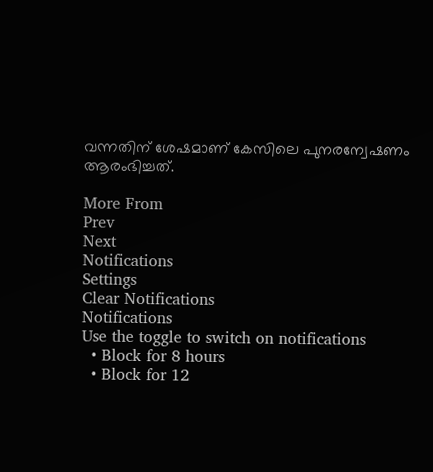വന്നതിന് ശേഷമാണ് കേസിലെ പുനരന്വേഷണം ആരംഭിച്ചത്.

More From
Prev
Next
Notifications
Settings
Clear Notifications
Notifications
Use the toggle to switch on notifications
  • Block for 8 hours
  • Block for 12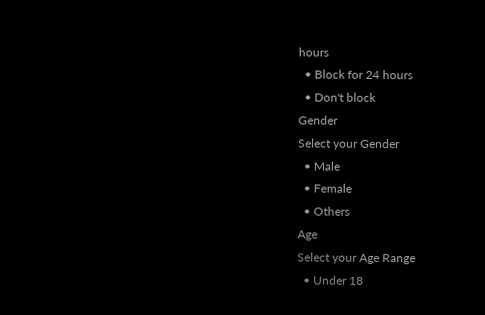hours
  • Block for 24 hours
  • Don't block
Gender
Select your Gender
  • Male
  • Female
  • Others
Age
Select your Age Range
  • Under 18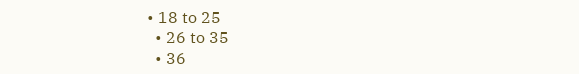• 18 to 25
  • 26 to 35
  • 36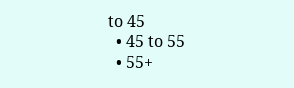to 45
  • 45 to 55
  • 55+